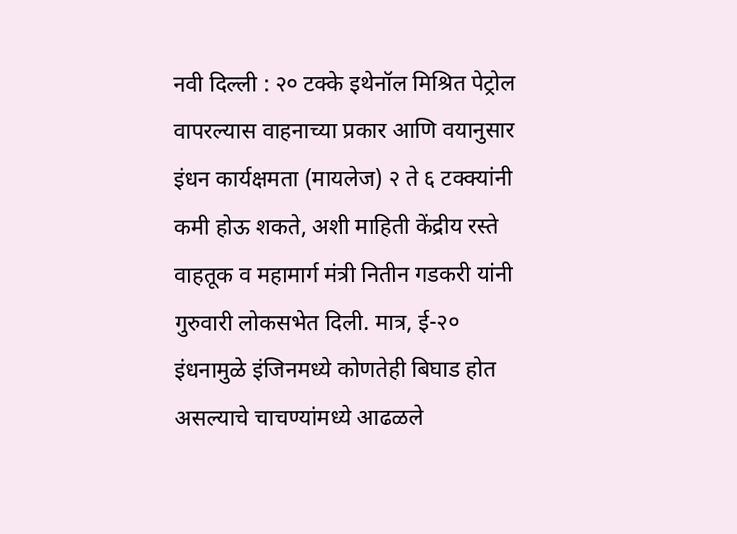नवी दिल्ली : २० टक्के इथेनॉल मिश्रित पेट्रोल वापरल्यास वाहनाच्या प्रकार आणि वयानुसार इंधन कार्यक्षमता (मायलेज) २ ते ६ टक्क्यांनी कमी होऊ शकते, अशी माहिती केंद्रीय रस्ते वाहतूक व महामार्ग मंत्री नितीन गडकरी यांनी गुरुवारी लोकसभेत दिली. मात्र, ई-२० इंधनामुळे इंजिनमध्ये कोणतेही बिघाड होत असल्याचे चाचण्यांमध्ये आढळले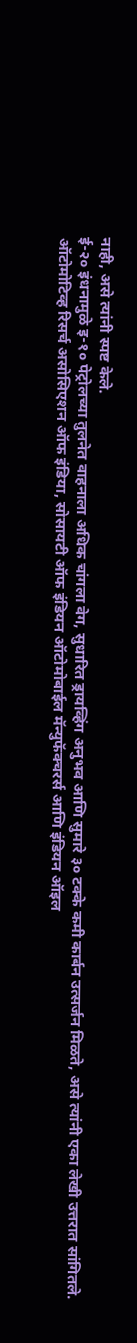नाही, असे त्यांनी स्पष्ट केले.
ई-२० इंधनामुळे इ-१० पेट्रोलच्या तुलनेत वाहनाला अधिक चांगला वेग, सुधारित ड्रायव्हिंग अनुभव आणि सुमारे ३० टक्के कमी कार्बन उत्सर्जन मिळते, असे त्यांनी एका लेखी उत्तरात सांगितले.
ऑटोमोटिव्ह रिसर्च असोसिएशन ऑफ इंडिया, सोसायटी ऑफ इंडियन ऑटोमोबाईल मॅन्युफॅक्चरर्स आणि इंडियन ऑइल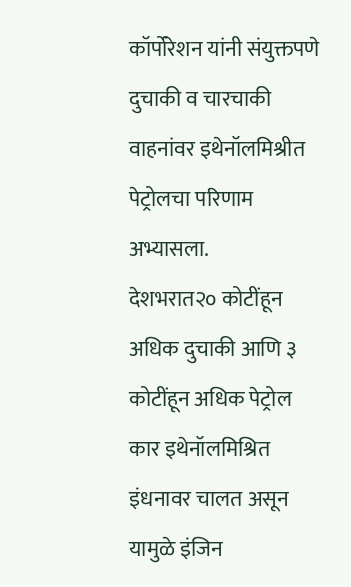कॉर्पोरेशन यांनी संयुक्तपणे दुचाकी व चारचाकी वाहनांवर इथेनॉलमिश्रीत पेट्रोलचा परिणाम अभ्यासला.
देशभरात२० कोटींहून अधिक दुचाकी आणि ३ कोटींहून अधिक पेट्रोल कार इथेनॉलमिश्रित इंधनावर चालत असून यामुळे इंजिन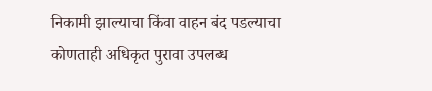निकामी झाल्याचा किंवा वाहन बंद पडल्याचा कोणताही अधिकृत पुरावा उपलब्ध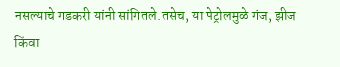नसल्याचे गडकरी यांनी सांगितले.तसेच, या पेट्रोलमुळे गंज, झीज किंवा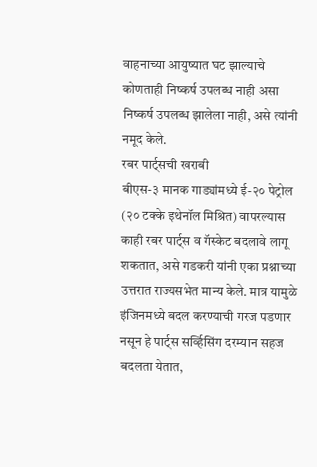वाहनाच्या आयुष्यात घट झाल्याचे कोणताही निष्कर्ष उपलब्ध नाही असा निष्कर्ष उपलब्ध झालेला नाही, असे त्यांनी नमूद केले.
रबर पार्ट्सची खराबी
बीएस-३ मानक गाड्यांमध्ये ई-२० पेट्रोल (२० टक्के इथेनॉल मिश्रित) वापरल्यास काही रबर पार्ट्स व गॅस्केट बदलावे लागू शकतात, असे गडकरी यांनी एका प्रश्नाच्या उत्तरात राज्यसभेत मान्य केले. मात्र यामुळे इंजिनमध्ये बदल करण्याची गरज पडणार नसून हे पार्ट्स सर्व्हिसिंग दरम्यान सहज बदलता येतात,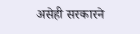असेही सरकारने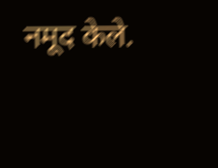नमूद केले.